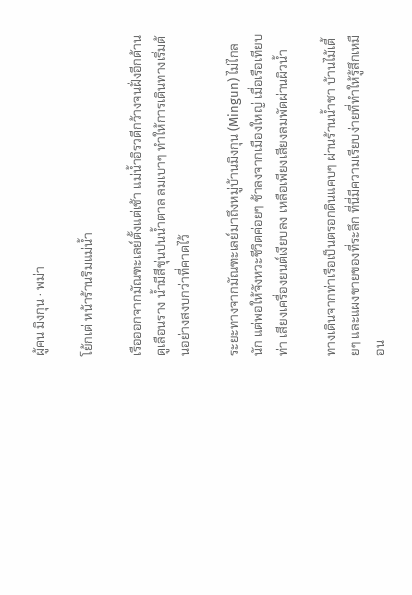ผู้คน มิงกุน · พม่า

โย้กเต่ หน้าร้านริมแม่น้ำ

เรือออกจากมัณฑะเลย์ตั้งแต่เช้า แม่น้ำอิรวดีกว้างจนฝั่งอีกด้านดูเลือนราง น้ำมีสีขุ่นปนน้ำตาล ลมเบาๆ ทำให้การเดินทางเริ่มต้นอย่างสงบกว่าที่คาดไว้

ระยะทางจากมัณฑะเลย์มาถึงหมู่บ้านมิงกุน (Mingun) ไม่ไกลนัก แต่พอให้จังหวะชีวิตค่อยๆ ช้าลงจากเมืองใหญ่ เมื่อเรือเทียบท่า เสียงเครื่องยนต์เงียบลง เหลือเพียงเสียงลมพัดผ่านผิวน้ำ

ทางเดินจากท่าเรือเป็นตรอกดินแคบๆ ผ่านร้านน้ำชา บ้านไม้เตี้ยๆ และแผงขายของที่ระลึก ที่นี่มีความเรียบง่ายที่ทำให้รู้สึกเหมือน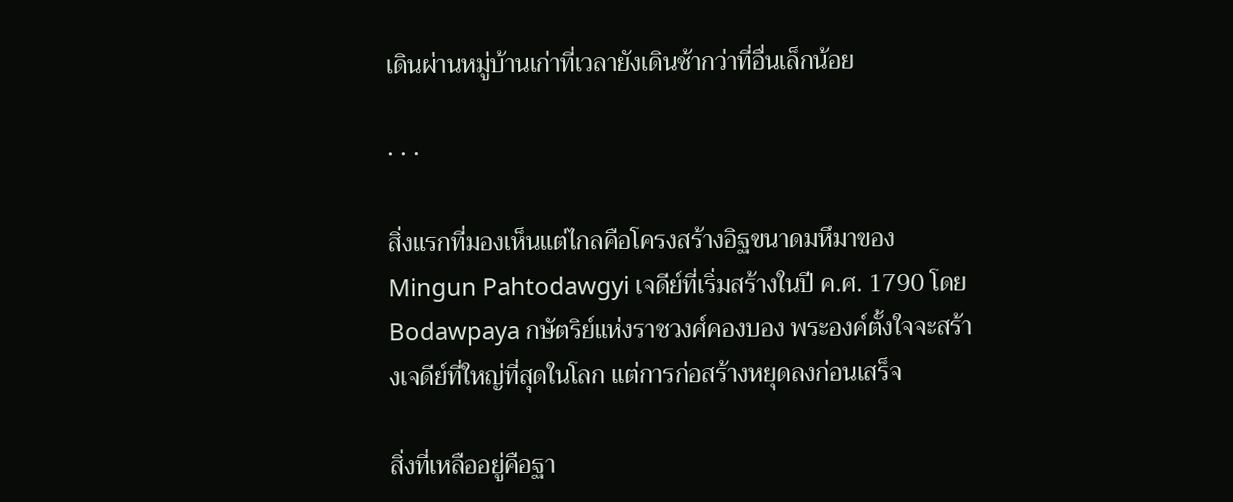เดินผ่านหมู่บ้านเก่าที่เวลายังเดินช้ากว่าที่อื่นเล็กน้อย

· · ·

สิ่งแรกที่มองเห็นแต่ไกลคือโครงสร้างอิฐขนาดมหึมาของ Mingun Pahtodawgyi เจดีย์ที่เริ่มสร้างในปี ค.ศ. 1790 โดย Bodawpaya กษัตริย์แห่งราชวงศ์คองบอง พระองค์ตั้งใจจะสร้างเจดีย์ที่ใหญ่ที่สุดในโลก แต่การก่อสร้างหยุดลงก่อนเสร็จ

สิ่งที่เหลืออยู่คือฐา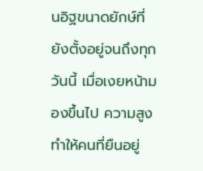นอิฐขนาดยักษ์ที่ยังตั้งอยู่จนถึงทุกวันนี้ เมื่อเงยหน้ามองขึ้นไป ความสูงทำให้คนที่ยืนอยู่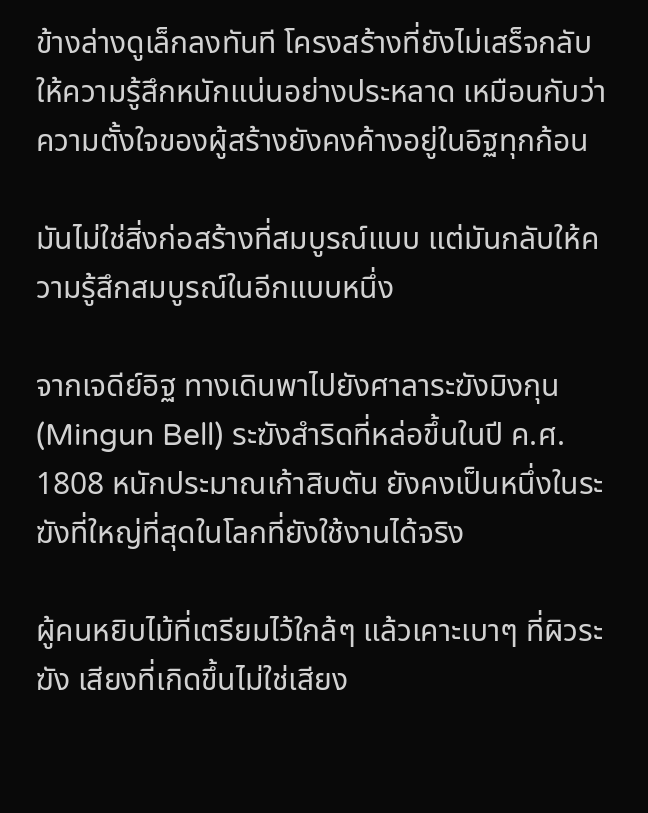ข้างล่างดูเล็กลงทันที โครงสร้างที่ยังไม่เสร็จกลับให้ความรู้สึกหนักแน่นอย่างประหลาด เหมือนกับว่าความตั้งใจของผู้สร้างยังคงค้างอยู่ในอิฐทุกก้อน

มันไม่ใช่สิ่งก่อสร้างที่สมบูรณ์แบบ แต่มันกลับให้ความรู้สึกสมบูรณ์ในอีกแบบหนึ่ง

จากเจดีย์อิฐ ทางเดินพาไปยังศาลาระฆังมิงกุน (Mingun Bell) ระฆังสำริดที่หล่อขึ้นในปี ค.ศ. 1808 หนักประมาณเก้าสิบตัน ยังคงเป็นหนึ่งในระฆังที่ใหญ่ที่สุดในโลกที่ยังใช้งานได้จริง

ผู้คนหยิบไม้ที่เตรียมไว้ใกล้ๆ แล้วเคาะเบาๆ ที่ผิวระฆัง เสียงที่เกิดขึ้นไม่ใช่เสียง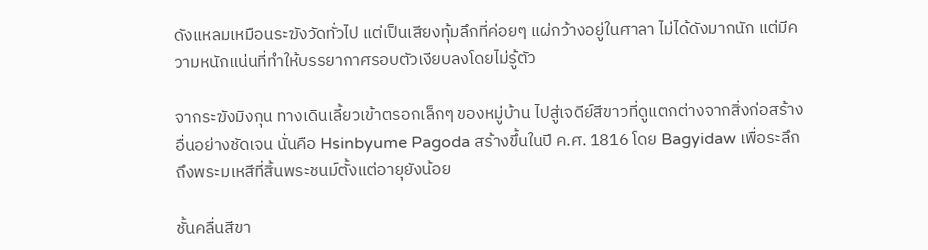ดังแหลมเหมือนระฆังวัดทั่วไป แต่เป็นเสียงทุ้มลึกที่ค่อยๆ แผ่กว้างอยู่ในศาลา ไม่ได้ดังมากนัก แต่มีความหนักแน่นที่ทำให้บรรยากาศรอบตัวเงียบลงโดยไม่รู้ตัว

จากระฆังมิงกุน ทางเดินเลี้ยวเข้าตรอกเล็กๆ ของหมู่บ้าน ไปสู่เจดีย์สีขาวที่ดูแตกต่างจากสิ่งก่อสร้างอื่นอย่างชัดเจน นั่นคือ Hsinbyume Pagoda สร้างขึ้นในปี ค.ศ. 1816 โดย Bagyidaw เพื่อระลึกถึงพระมเหสีที่สิ้นพระชนม์ตั้งแต่อายุยังน้อย

ชั้นคลื่นสีขา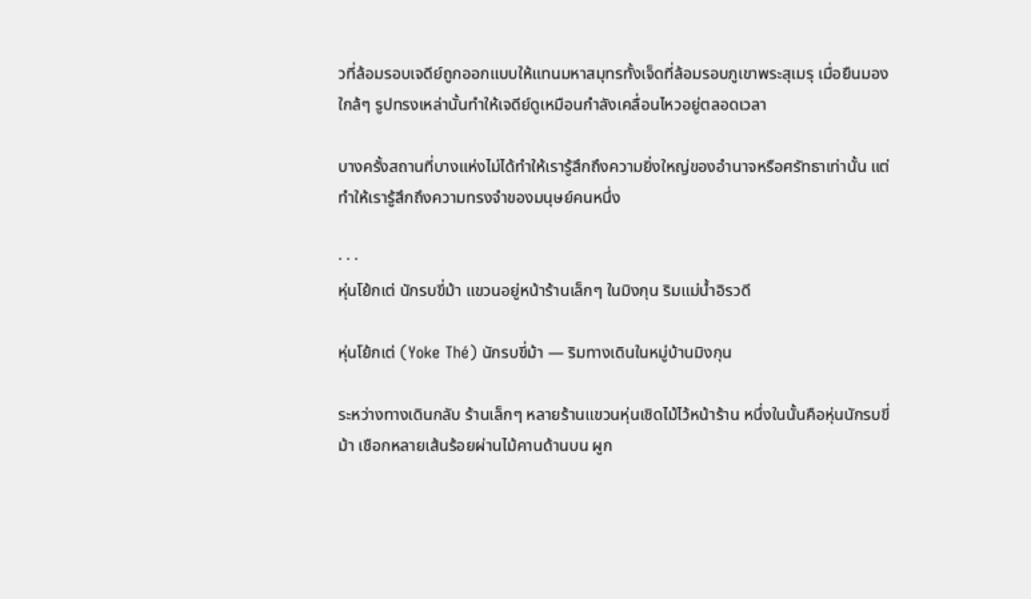วที่ล้อมรอบเจดีย์ถูกออกแบบให้แทนมหาสมุทรทั้งเจ็ดที่ล้อมรอบภูเขาพระสุเมรุ เมื่อยืนมองใกล้ๆ รูปทรงเหล่านั้นทำให้เจดีย์ดูเหมือนกำลังเคลื่อนไหวอยู่ตลอดเวลา

บางครั้งสถานที่บางแห่งไม่ได้ทำให้เรารู้สึกถึงความยิ่งใหญ่ของอำนาจหรือศรัทธาเท่านั้น แต่ทำให้เรารู้สึกถึงความทรงจำของมนุษย์คนหนึ่ง

· · ·
หุ่นโย้กเต่ นักรบขี่ม้า แขวนอยู่หน้าร้านเล็กๆ ในมิงกุน ริมแม่น้ำอิรวดี

หุ่นโย้กเต่ (Yoke Thé) นักรบขี่ม้า — ริมทางเดินในหมู่บ้านมิงกุน

ระหว่างทางเดินกลับ ร้านเล็กๆ หลายร้านแขวนหุ่นเชิดไม้ไว้หน้าร้าน หนึ่งในนั้นคือหุ่นนักรบขี่ม้า เชือกหลายเส้นร้อยผ่านไม้คานด้านบน ผูก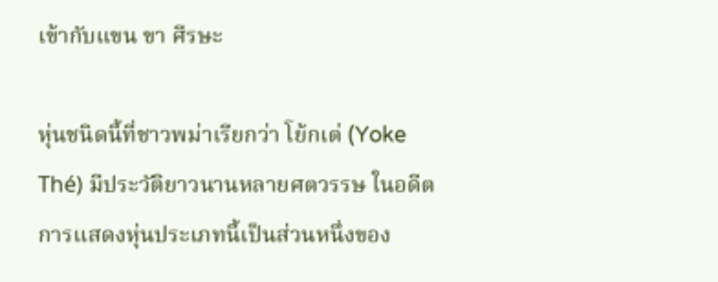เข้ากับแขน ขา ศีรษะ

หุ่นชนิดนี้ที่ชาวพม่าเรียกว่า โย้กเต่ (Yoke Thé) มีประวัติยาวนานหลายศตวรรษ ในอดีตการแสดงหุ่นประเภทนี้เป็นส่วนหนึ่งของ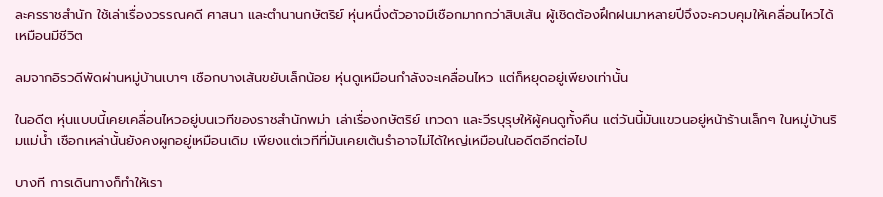ละครราชสำนัก ใช้เล่าเรื่องวรรณคดี ศาสนา และตำนานกษัตริย์ หุ่นหนึ่งตัวอาจมีเชือกมากกว่าสิบเส้น ผู้เชิดต้องฝึกฝนมาหลายปีจึงจะควบคุมให้เคลื่อนไหวได้เหมือนมีชีวิต

ลมจากอิรวดีพัดผ่านหมู่บ้านเบาๆ เชือกบางเส้นขยับเล็กน้อย หุ่นดูเหมือนกำลังจะเคลื่อนไหว แต่ก็หยุดอยู่เพียงเท่านั้น

ในอดีต หุ่นแบบนี้เคยเคลื่อนไหวอยู่บนเวทีของราชสำนักพม่า เล่าเรื่องกษัตริย์ เทวดา และวีรบุรุษให้ผู้คนดูทั้งคืน แต่วันนี้มันแขวนอยู่หน้าร้านเล็กๆ ในหมู่บ้านริมแม่น้ำ เชือกเหล่านั้นยังคงผูกอยู่เหมือนเดิม เพียงแต่เวทีที่มันเคยเต้นรำอาจไม่ได้ใหญ่เหมือนในอดีตอีกต่อไป

บางที การเดินทางก็ทำให้เรา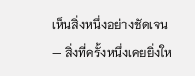เห็นสิ่งหนึ่งอย่างชัดเจน— สิ่งที่ครั้งหนึ่งเคยยิ่งให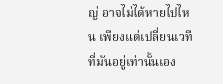ญ่ อาจไม่ได้หายไปไหน เพียงแต่เปลี่ยนเวทีที่มันอยู่เท่านั้นเอง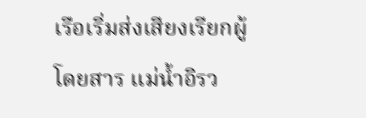เรือเริ่มส่งเสียงเรียกผู้โดยสาร แม่น้ำอิรว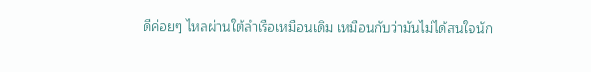ดีค่อยๆ ไหลผ่านใต้ลำเรือเหมือนเดิม เหมือนกับว่ามันไม่ได้สนใจนัก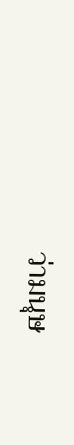ว่ามนุษ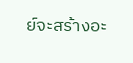ย์จะสร้างอะ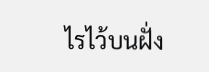ไรไว้บนฝั่ง